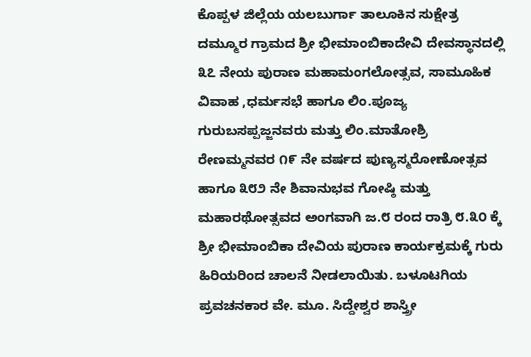ಕೊಪ್ಪಳ ಜಿಲ್ಲೆಯ ಯಲಬುರ್ಗಾ ತಾಲೂಕಿನ ಸುಕ್ಷೇತ್ರ ದಮ್ಮೂರ ಗ್ರಾಮದ ಶ್ರೀ ಭೀಮಾಂಬಿಕಾದೇವಿ ದೇವಸ್ಥಾನದಲ್ಲಿ ೩೭ ನೇಯ ಪುರಾಣ ಮಹಾಮಂಗಲೋತ್ಸವ, ಸಾಮೂಹಿಕ ವಿವಾಹ ,ಧರ್ಮಸಭೆ ಹಾಗೂ ಲಿಂ.ಪೂಜ್ಯ ಗುರುಬಸಪ್ಪಜ್ಜನವರು ಮತ್ತು ಲಿಂ.ಮಾತೋಶ್ರಿ ರೇಣಮ್ಮನವರ ೧೯ ನೇ ವರ್ಷದ ಪುಣ್ಯಸ್ಮರೋಣೋತ್ಸವ ಹಾಗೂ ೩೮೨ ನೇ ಶಿವಾನುಭವ ಗೋಷ್ಠಿ ಮತ್ತು ಮಹಾರಥೋತ್ಸವದ ಅಂಗವಾಗಿ ಜ.೮ ರಂದ ರಾತ್ರಿ ೮.೩೦ ಕ್ಕೆ ಶ್ರೀ ಭೀಮಾಂಬಿಕಾ ದೇವಿಯ ಪುರಾಣ ಕಾರ್ಯಕ್ರಮಕ್ಕೆ ಗುರು ಹಿರಿಯರಿಂದ ಚಾಲನೆ ನೀಡಲಾಯಿತು. ಬಳೂಟಗಿಯ ಪ್ರವಚನಕಾರ ವೇ. ಮೂ. ಸಿದ್ದೇಶ್ವರ ಶಾಸ್ತ್ರೀ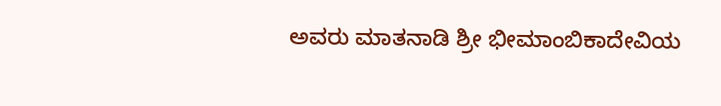ಅವರು ಮಾತನಾಡಿ ಶ್ರೀ ಭೀಮಾಂಬಿಕಾದೇವಿಯ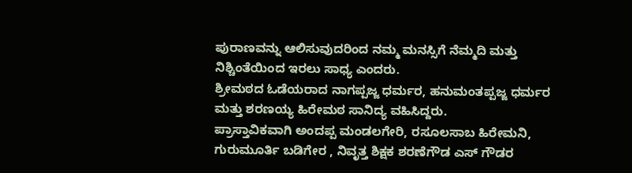ಪುರಾಣವನ್ನು ಆಲಿಸುವುದರಿಂದ ನಮ್ಮ ಮನಸ್ಸಿಗೆ ನೆಮ್ಮದಿ ಮತ್ತು ನಿಶ್ಚಿಂತೆಯಿಂದ ಇರಲು ಸಾಧ್ಯ ಎಂದರು.
ಶ್ರೀಮಠದ ಓಡೆಯರಾದ ನಾಗಪ್ಪಜ್ಜ ಧರ್ಮರ, ಹನುಮಂತಪ್ಪಜ್ಜ ಧರ್ಮರ ಮತ್ತು ಶರಣಯ್ಯ ಹಿರೇಮಠ ಸಾನಿದ್ಯ ವಹಿಸಿದ್ದರು.
ಪ್ರಾಸ್ತಾವಿಕವಾಗಿ ಅಂದಪ್ಪ ಮಂಡಲಗೇರಿ, ರಸೂಲಸಾಬ ಹಿರೇಮನಿ, ಗುರುಮೂರ್ತಿ ಬಡಿಗೇರ , ನಿವೃತ್ತ ಶಿಕ್ಷಕ ಶರಣೆಗೌಡ ಎಸ್ ಗೌಡರ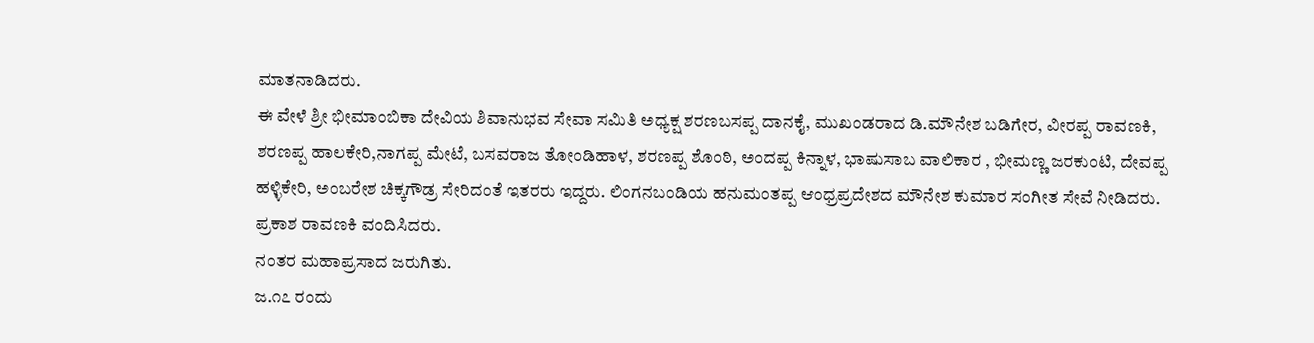ಮಾತನಾಡಿದರು.
ಈ ವೇಳೆ ಶ್ರೀ ಭೀಮಾಂಬಿಕಾ ದೇವಿಯ ಶಿವಾನುಭವ ಸೇವಾ ಸಮಿತಿ ಅಧ್ಯಕ್ಷ ಶರಣಬಸಪ್ಪ ದಾನಕೈ, ಮುಖಂಡರಾದ ಡಿ.ಮೌನೇಶ ಬಡಿಗೇರ, ವೀರಪ್ಪ ರಾವಣಕಿ, ಶರಣಪ್ಪ ಹಾಲಕೇರಿ,ನಾಗಪ್ಪ ಮೇಟೆ, ಬಸವರಾಜ ತೋಂಡಿಹಾಳ, ಶರಣಪ್ಪ ಶೊಂಠಿ, ಅಂದಪ್ಪ ಕಿನ್ನಾಳ, ಭಾಷುಸಾಬ ವಾಲಿಕಾರ , ಭೀಮಣ್ಣ ಜರಕುಂಟಿ, ದೇವಪ್ಪ ಹಳ್ಳಿಕೇರಿ, ಅಂಬರೇಶ ಚಿಕ್ಕಗೌಡ್ರ ಸೇರಿದಂತೆ ಇತರರು ಇದ್ದರು. ಲಿಂಗನಬಂಡಿಯ ಹನುಮಂತಪ್ಪ ಆಂಧ್ರಪ್ರದೇಶದ ಮೌನೇಶ ಕುಮಾರ ಸಂಗೀತ ಸೇವೆ ನೀಡಿದರು.
ಪ್ರಕಾಶ ರಾವಣಕಿ ವಂದಿಸಿದರು.
ನಂತರ ಮಹಾಪ್ರಸಾದ ಜರುಗಿತು.
ಜ.೧೭ ರಂದು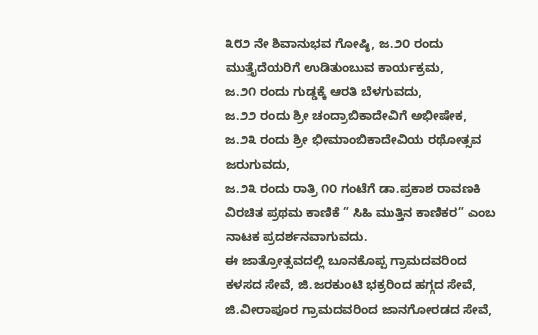೩೮೨ ನೇ ಶಿವಾನುಭವ ಗೋಷ್ಠಿ, ಜ.೨೦ ರಂದು ಮುತ್ತೈದೆಯರಿಗೆ ಉಡಿತುಂಬುವ ಕಾರ್ಯಕ್ರಮ,
ಜ.೨೧ ರಂದು ಗುಡ್ಡಕ್ಕೆ ಆರತಿ ಬೆಳಗುವದು,
ಜ.೨೨ ರಂದು ಶ್ರೀ ಚಂದ್ರಾಬಿಕಾದೇವಿಗೆ ಅಭೀಷೇಕ,
ಜ.೨೩ ರಂದು ಶ್ರೀ ಭೀಮಾಂಬಿಕಾದೇವಿಯ ರಥೋತ್ಸವ ಜರುಗುವದು,
ಜ.೨೩ ರಂದು ರಾತ್ರಿ ೧೦ ಗಂಟೆಗೆ ಡಾ.ಪ್ರಕಾಶ ರಾವಣಕಿ ವಿರಚಿತ ಪ್ರಥಮ ಕಾಣಿಕೆ ” ಸಿಹಿ ಮುತ್ತಿನ ಕಾಣಿಕರ” ಎಂಬ ನಾಟಕ ಪ್ರದರ್ಶನವಾಗುವದು.
ಈ ಜಾತ್ರೋತ್ಸವದಲ್ಲಿ ಬೂನಕೊಪ್ಪ ಗ್ರಾಮದವರಿಂದ ಕಳಸದ ಸೇವೆ, ಜಿ.ಜರಕುಂಟಿ ಭಕ್ರರಿಂದ ಹಗ್ಗದ ಸೇವೆ, ಜಿ.ವೀರಾಪೂರ ಗ್ರಾಮದವರಿಂದ ಜಾನಗೋರಡದ ಸೇವೆ,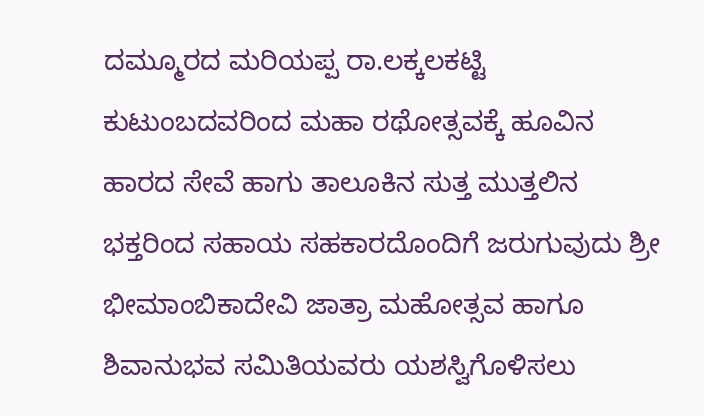ದಮ್ಮೂರದ ಮರಿಯಪ್ಪ ರಾ.ಲಕ್ಕಲಕಟ್ಟಿ ಕುಟುಂಬದವರಿಂದ ಮಹಾ ರಥೋತ್ಸವಕ್ಕೆ ಹೂವಿನ ಹಾರದ ಸೇವೆ ಹಾಗು ತಾಲೂಕಿನ ಸುತ್ತ ಮುತ್ತಲಿನ ಭಕ್ತರಿಂದ ಸಹಾಯ ಸಹಕಾರದೊಂದಿಗೆ ಜರುಗುವುದು ಶ್ರೀ ಭೀಮಾಂಬಿಕಾದೇವಿ ಜಾತ್ರಾ ಮಹೋತ್ಸವ ಹಾಗೂ ಶಿವಾನುಭವ ಸಮಿತಿಯವರು ಯಶಸ್ವಿಗೊಳಿಸಲು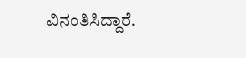ವಿನಂತಿಸಿದ್ದಾರೆ.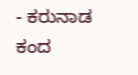- ಕರುನಾಡ ಕಂದ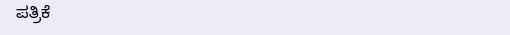ಪತ್ರಿಕೆ